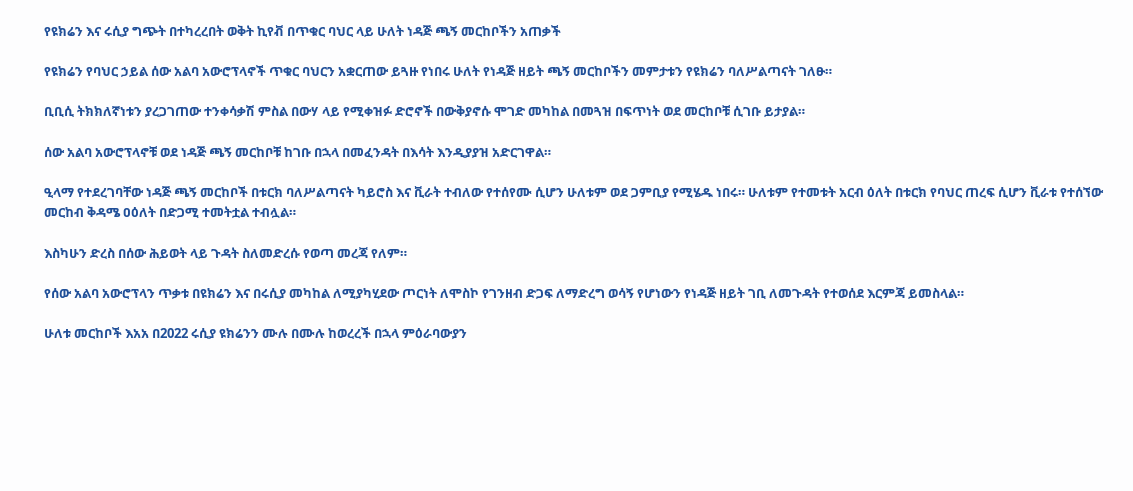የዩክሬን እና ሩሲያ ግጭት በተካረረበት ወቅት ኪየቭ በጥቁር ባህር ላይ ሁለት ነዳጅ ጫኝ መርከቦችን አጠቃች

የዩክሬን የባህር ኃይል ሰው አልባ አውሮፕላኖች ጥቁር ባህርን አቋርጠው ይጓዙ የነበሩ ሁለት የነዳጅ ዘይት ጫኝ መርከቦችን መምታቱን የዩክሬን ባለሥልጣናት ገለፁ።

ቢቢሲ ትክክለኛነቱን ያረጋገጠው ተንቀሳቃሽ ምስል በውሃ ላይ የሚቀዝፉ ድሮኖች በውቅያኖሱ ሞገድ መካከል በመጓዝ በፍጥነት ወደ መርከቦቹ ሲገቡ ይታያል።

ሰው አልባ አውሮፕላኖቹ ወደ ነዳጅ ጫኝ መርከቦቹ ከገቡ በኋላ በመፈንዳት በእሳት እንዲያያዝ አድርገዋል።

ዒላማ የተደረገባቸው ነዳጅ ጫኝ መርከቦች በቱርክ ባለሥልጣናት ካይሮስ እና ቪራት ተብለው የተሰየሙ ሲሆን ሁለቱም ወደ ጋምቢያ የሚሄዱ ነበሩ። ሁለቱም የተመቱት አርብ ዕለት በቱርክ የባህር ጠረፍ ሲሆን ቪራቱ የተሰኘው መርከብ ቅዳሜ ዐዕለት በድጋሚ ተመትቷል ተብሏል።

እስካሁን ድረስ በሰው ሕይወት ላይ ጉዳት ስለመድረሱ የወጣ መረጃ የለም።

የሰው አልባ አውሮፕላን ጥቃቱ በዩክሬን እና በሩሲያ መካከል ለሚያካሂደው ጦርነት ለሞስኮ የገንዘብ ድጋፍ ለማድረግ ወሳኝ የሆነውን የነዳጅ ዘይት ገቢ ለመጉዳት የተወሰደ እርምጃ ይመስላል።

ሁለቱ መርከቦች እአአ በ2022 ሩሲያ ዩክሬንን ሙሉ በሙሉ ከወረረች በኋላ ምዕራባውያን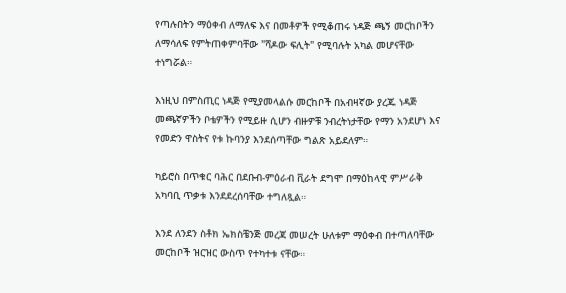የጣሉበትን ማዕቀብ ለማለፍ እና በመቶዎች የሚቆጠሩ ነዳጅ ጫኝ መርከቦችን ለማሳለፍ የምትጠቀምባቸው "ሻዶው ፍሊት" የሚባሉት አካል መሆናቸው ተነግሯል።

እነዚህ በምስጢር ነዳጅ የሚያመላልሱ መርከቦች በአብዛኛው ያረጁ ነዳጅ መጫኛዎችን ቦቴዎችን የሚይዙ ሲሆን ብዙዎቹ ንብረትነታቸው የማን አንደሆነ እና የመድን ዋስትና የቱ ኩባንያ እንደሰጣቸው ግልጽ አይደለም።

ካይሮስ በጥቁር ባሕር በደቡብ-ምዕራብ ቪራት ደግሞ በማዕከላዊ ምሥራቅ አካባቢ ጥቃቱ እንደደረሰባቸው ተግለጿል።

እንደ ለንደን ስቶክ ኤክስቼንጅ መረጃ መሠረት ሁለቱም ማዕቀብ በተጣለባቸው መርከቦች ዝርዝር ውስጥ የተካተቱ ናቸው።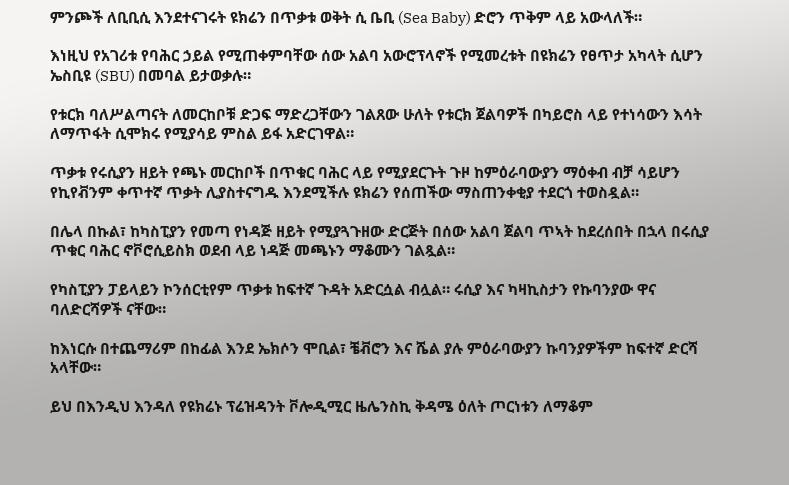ምንጮች ለቢቢሲ እንደተናገሩት ዩክሬን በጥቃቱ ወቅት ሲ ቤቢ (Sea Baby) ድሮን ጥቅም ላይ አውላለች።

እነዚህ የአገሪቱ የባሕር ኃይል የሚጠቀምባቸው ሰው አልባ አውሮፕላኖች የሚመረቱት በዩክሬን የፀጥታ አካላት ሲሆን ኤስቢዩ (SBU) በመባል ይታወቃሉ።

የቱርክ ባለሥልጣናት ለመርከቦቹ ድጋፍ ማድረጋቸውን ገልጸው ሁለት የቱርክ ጀልባዎች በካይሮስ ላይ የተነሳውን እሳት ለማጥፋት ሲሞክሩ የሚያሳይ ምስል ይፋ አድርገዋል።

ጥቃቱ የሩሲያን ዘይት የጫኑ መርከቦች በጥቁር ባሕር ላይ የሚያደርጉት ጉዞ ከምዕራባውያን ማዕቀብ ብቻ ሳይሆን የኪየቭንም ቀጥተኛ ጥቃት ሊያስተናግዱ እንደሚችሉ ዩክሬን የሰጠችው ማስጠንቀቂያ ተደርጎ ተወስዷል።

በሌላ በኩል፣ ከካስፒያን የመጣ የነዳጅ ዘይት የሚያጓጉዘው ድርጅት በሰው አልባ ጀልባ ጥኣት ከደረሰበት በኋላ በሩሲያ ጥቁር ባሕር ኖቮሮሲይስክ ወደብ ላይ ነዳጅ መጫኑን ማቆሙን ገልጿል።

የካስፒያን ፓይላይን ኮንሰርቲየም ጥቃቱ ከፍተኛ ጉዳት አድርሷል ብሏል። ሩሲያ እና ካዛኪስታን የኩባንያው ዋና ባለድርሻዎች ናቸው።

ከእነርሱ በተጨማሪም በከፊል እንደ ኤክሶን ሞቢል፣ ቼቭሮን እና ሼል ያሉ ምዕራባውያን ኩባንያዎችም ከፍተኛ ድርሻ አላቸው።

ይህ በእንዲህ እንዳለ የዩክሬኑ ፕሬዝዳንት ቮሎዲሚር ዜሌንስኪ ቅዳሜ ዕለት ጦርነቱን ለማቆም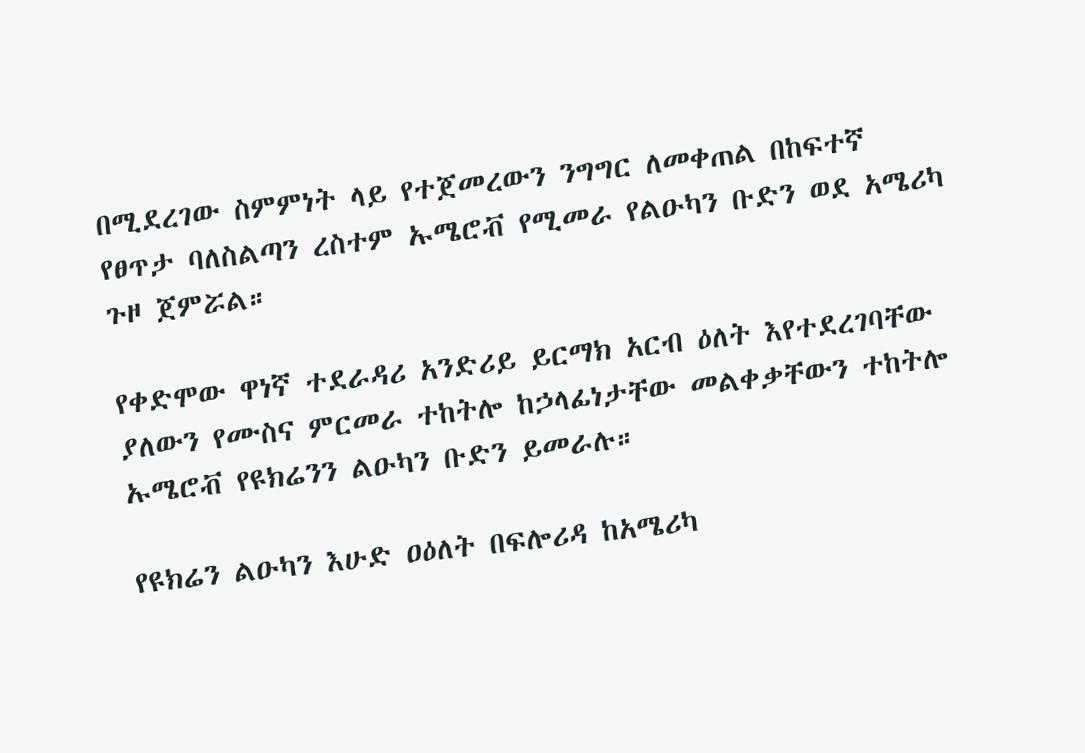በሚደረገው ስምምነት ላይ የተጀመረውን ንግግር ለመቀጠል በከፍተኛ የፀጥታ ባለስልጣን ረስተም ኡሜሮቭ የሚመራ የልዑካን ቡድን ወደ አሜሪካ ጉዞ ጀምሯል።

የቀድሞው ዋነኛ ተደራዳሪ አንድሪይ ይርማክ አርብ ዕለት እየተደረገባቸው ያለውን የሙስና ምርመራ ተከትሎ ከኃላፊነታቸው መልቀቃቸውን ተከትሎ ኡሜሮቭ የዩክሬንን ልዑካን ቡድን ይመራሉ።

የዩክሬን ልዑካን እሁድ ዐዕለት በፍሎሪዳ ከአሜሪካ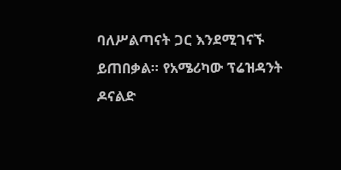ባለሥልጣናት ጋር እንደሚገናኙ ይጠበቃል። የአሜሪካው ፕሬዝዳንት ዶናልድ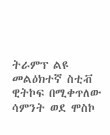ትራምፕ ልዩ መልዕክተኛ ስቲቭ ዊትኮፍ በሚቀጥለው ሳምንት ወደ ሞስኮ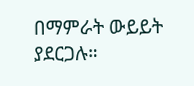በማምራት ውይይት ያደርጋሉ።